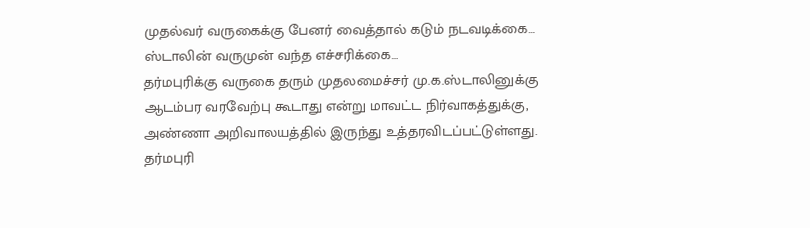முதல்வர் வருகைக்கு பேனர் வைத்தால் கடும் நடவடிக்கை… ஸ்டாலின் வருமுன் வந்த எச்சரிக்கை…
தர்மபுரிக்கு வருகை தரும் முதலமைச்சர் மு.க.ஸ்டாலினுக்கு ஆடம்பர வரவேற்பு கூடாது என்று மாவட்ட நிர்வாகத்துக்கு, அண்ணா அறிவாலயத்தில் இருந்து உத்தரவிடப்பட்டுள்ளது.
தர்மபுரி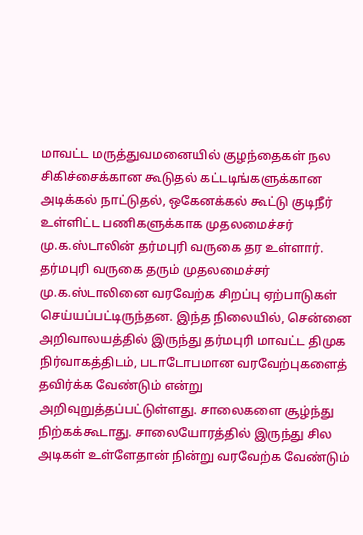மாவட்ட மருத்துவமனையில் குழந்தைகள் நல சிகிச்சைக்கான கூடுதல் கட்டடிங்களுக்கான அடிக்கல் நாட்டுதல், ஒகேனக்கல் கூட்டு குடிநீர் உள்ளிட்ட பணிகளுக்காக முதலமைச்சர் மு.க.ஸ்டாலின் தர்மபுரி வருகை தர உள்ளார்.
தர்மபுரி வருகை தரும் முதலமைச்சர் மு.க.ஸ்டாலினை வரவேற்க சிறப்பு ஏற்பாடுகள் செய்யப்பட்டிருந்தன. இந்த நிலையில், சென்னை அறிவாலயத்தில் இருந்து தர்மபுரி மாவட்ட திமுக நிர்வாகத்திடம், படாடோபமான வரவேற்புகளைத் தவிர்க்க வேண்டும் என்று அறிவுறுத்தப்பட்டுள்ளது. சாலைகளை சூழ்ந்து நிற்கக்கூடாது. சாலையோரத்தில் இருந்து சில அடிகள் உள்ளேதான் நின்று வரவேற்க வேண்டும்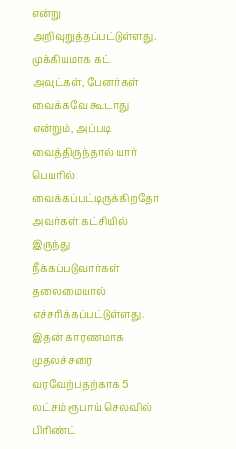என்று அறிவுறுத்தப்பட்டுள்ளது.
முக்கியமாக கட் அவுட்கள், பேனர்கள் வைக்கவே கூடாது என்றும், அப்படி வைத்திருந்தால் யார் பெயரில் வைக்கப்பட்டிருக்கிறதோ அவர்கள் கட்சியில் இருந்து நீக்கப்படுவார்கள் தலைமையால் எச்சரிக்கப்பட்டுள்ளது. இதன் காரணமாக முதலச்சரை வரவேற்பதற்காக 5 லட்சம் ரூபாய் செலவில் பிரிண்ட்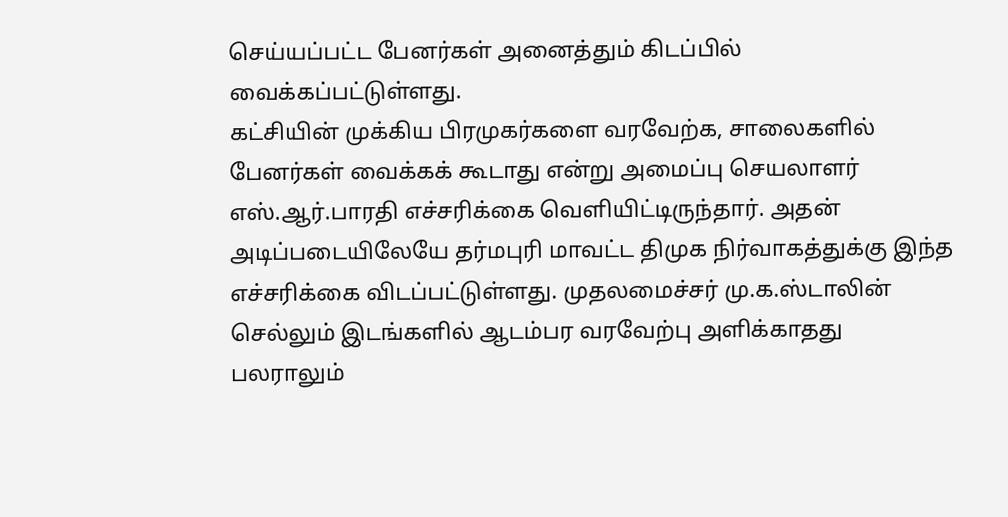செய்யப்பட்ட பேனர்கள் அனைத்தும் கிடப்பில் வைக்கப்பட்டுள்ளது.
கட்சியின் முக்கிய பிரமுகர்களை வரவேற்க, சாலைகளில் பேனர்கள் வைக்கக் கூடாது என்று அமைப்பு செயலாளர் எஸ்.ஆர்.பாரதி எச்சரிக்கை வெளியிட்டிருந்தார். அதன் அடிப்படையிலேயே தர்மபுரி மாவட்ட திமுக நிர்வாகத்துக்கு இந்த எச்சரிக்கை விடப்பட்டுள்ளது. முதலமைச்சர் மு.க.ஸ்டாலின் செல்லும் இடங்களில் ஆடம்பர வரவேற்பு அளிக்காதது பலராலும்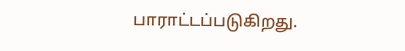பாராட்டப்படுகிறது.